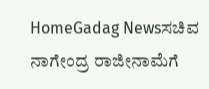HomeGadag Newsಸಚಿವ ನಾಗೇಂದ್ರ ರಾಜೀನಾಮೆಗೆ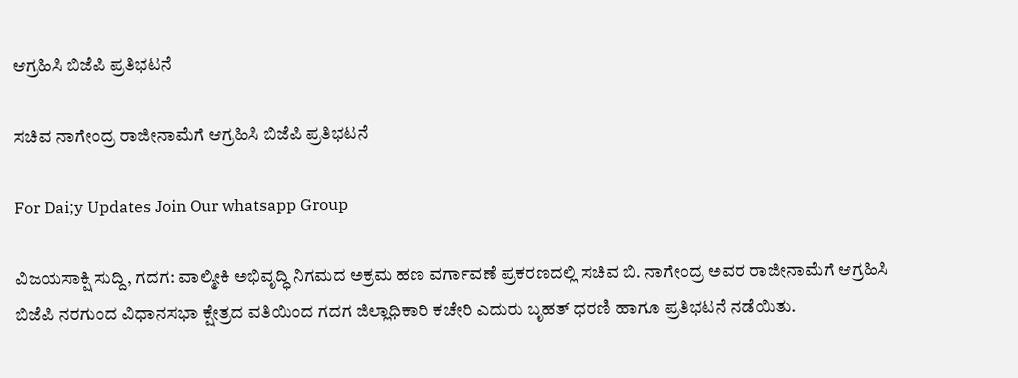ಆಗ್ರಹಿಸಿ ಬಿಜೆಪಿ ಪ್ರತಿಭಟನೆ

ಸಚಿವ ನಾಗೇಂದ್ರ ರಾಜೀನಾಮೆಗೆ ಆಗ್ರಹಿಸಿ ಬಿಜೆಪಿ ಪ್ರತಿಭಟನೆ

For Dai;y Updates Join Our whatsapp Group

ವಿಜಯಸಾಕ್ಷಿ ಸುದ್ದಿ, ಗದಗ: ವಾಲ್ಮೀಕಿ ಅಭಿವೃದ್ಧಿ ನಿಗಮದ ಅಕ್ರಮ ಹಣ ವರ್ಗಾವಣೆ ಪ್ರಕರಣದಲ್ಲಿ ಸಚಿವ ಬಿ. ನಾಗೇಂದ್ರ ಅವರ ರಾಜೀನಾಮೆಗೆ ಆಗ್ರಹಿಸಿ ಬಿಜೆಪಿ ನರಗುಂದ ವಿಧಾನಸಭಾ ಕ್ಷೇತ್ರದ ವತಿಯಿಂದ ಗದಗ ಜಿಲ್ಲಾಧಿಕಾರಿ ಕಚೇರಿ ಎದುರು ಬೃಹತ್ ಧರಣಿ ಹಾಗೂ ಪ್ರತಿಭಟನೆ ನಡೆಯಿತು.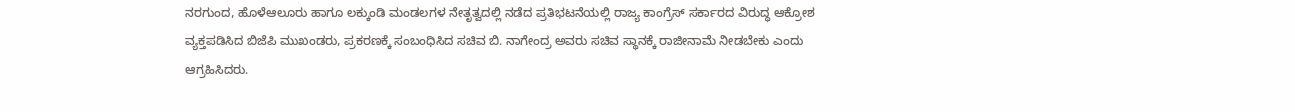ನರಗುಂದ, ಹೊಳೆಆಲೂರು ಹಾಗೂ ಲಕ್ಕುಂಡಿ ಮಂಡಲಗಳ ನೇತೃತ್ವದಲ್ಲಿ ನಡೆದ ಪ್ರತಿಭಟನೆಯಲ್ಲಿ ರಾಜ್ಯ ಕಾಂಗ್ರೆಸ್ ಸರ್ಕಾರದ ವಿರುದ್ಧ ಆಕ್ರೋಶ ವ್ಯಕ್ತಪಡಿಸಿದ ಬಿಜೆಪಿ ಮುಖಂಡರು, ಪ್ರಕರಣಕ್ಕೆ ಸಂಬಂಧಿಸಿದ ಸಚಿವ ಬಿ. ನಾಗೇಂದ್ರ ಅವರು ಸಚಿವ ಸ್ಥಾನಕ್ಕೆ ರಾಜೀನಾಮೆ ನೀಡಬೇಕು ಎಂದು ಆಗ್ರಹಿಸಿದರು.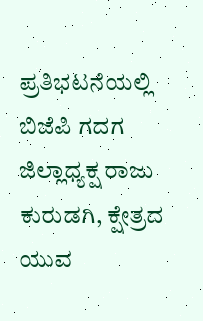ಪ್ರತಿಭಟನೆಯಲ್ಲಿ ಬಿಜೆಪಿ ಗದಗ ಜಿಲ್ಲಾಧ್ಯಕ್ಷ ರಾಜು ಕುರುಡಗಿ, ಕ್ಷೇತ್ರದ ಯುವ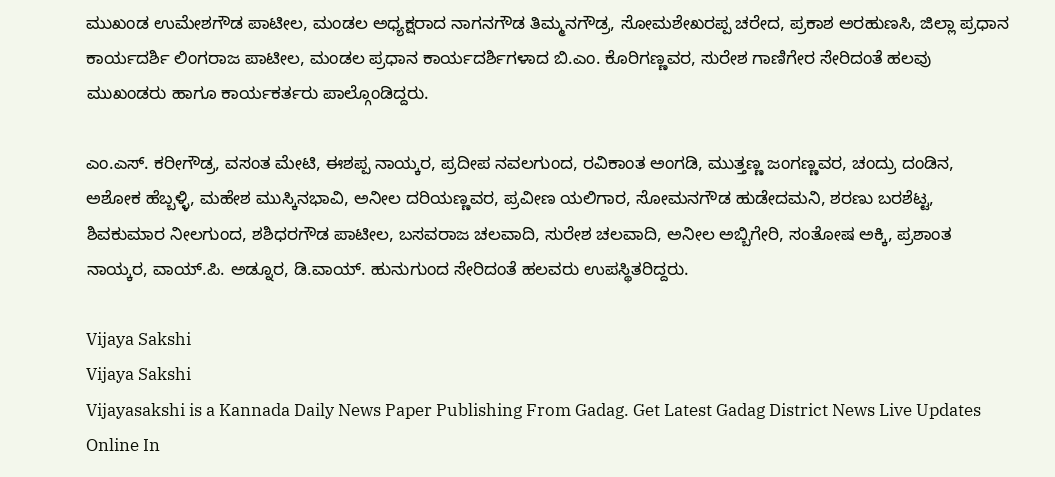ಮುಖಂಡ ಉಮೇಶಗೌಡ ಪಾಟೀಲ, ಮಂಡಲ ಅಧ್ಯಕ್ಷರಾದ ನಾಗನಗೌಡ ತಿಮ್ಮನಗೌಡ್ರ, ಸೋಮಶೇಖರಪ್ಪ ಚರೇದ, ಪ್ರಕಾಶ ಅರಹುಣಸಿ, ಜಿಲ್ಲಾ ಪ್ರಧಾನ ಕಾರ್ಯದರ್ಶಿ ಲಿಂಗರಾಜ ಪಾಟೀಲ, ಮಂಡಲ ಪ್ರಧಾನ ಕಾರ್ಯದರ್ಶಿಗಳಾದ ಬಿ.ಎಂ. ಕೊರಿಗಣ್ಣವರ, ಸುರೇಶ ಗಾಣಿಗೇರ ಸೇರಿದಂತೆ ಹಲವು ಮುಖಂಡರು ಹಾಗೂ ಕಾರ್ಯಕರ್ತರು ಪಾಲ್ಗೊಂಡಿದ್ದರು.

ಎಂ.ಎಸ್. ಕರೀಗೌಡ್ರ, ವಸಂತ ಮೇಟಿ, ಈಶಪ್ಪ ನಾಯ್ಕರ, ಪ್ರದೀಪ ನವಲಗುಂದ, ರವಿಕಾಂತ ಅಂಗಡಿ, ಮುತ್ತಣ್ಣ ಜಂಗಣ್ಣವರ, ಚಂದ್ರು ದಂಡಿನ, ಅಶೋಕ ಹೆಬ್ಬಳ್ಳಿ, ಮಹೇಶ ಮುಸ್ಕಿನಭಾವಿ, ಅನೀಲ ದರಿಯಣ್ಣವರ, ಪ್ರವೀಣ ಯಲಿಗಾರ, ಸೋಮನಗೌಡ ಹುಡೇದಮನಿ, ಶರಣು ಬರಶೆಟ್ಟ, ಶಿವಕುಮಾರ ನೀಲಗುಂದ, ಶಶಿಧರಗೌಡ ಪಾಟೀಲ, ಬಸವರಾಜ ಚಲವಾದಿ, ಸುರೇಶ ಚಲವಾದಿ, ಅನೀಲ ಅಬ್ಬಿಗೇರಿ, ಸಂತೋಷ ಅಕ್ಕಿ, ಪ್ರಶಾಂತ ನಾಯ್ಕರ, ವಾಯ್.ಪಿ. ಅಡ್ನೂರ, ಡಿ.ವಾಯ್. ಹುನುಗುಂದ ಸೇರಿದಂತೆ ಹಲವರು ಉಪಸ್ಥಿತರಿದ್ದರು.

Vijaya Sakshi
Vijaya Sakshi
Vijayasakshi is a Kannada Daily News Paper Publishing From Gadag. Get Latest Gadag District News Live Updates Online In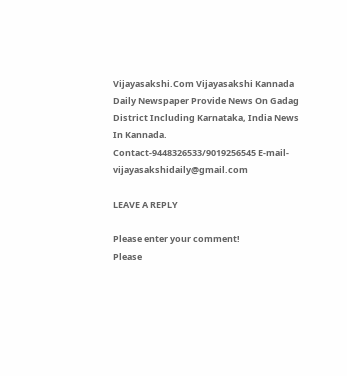Vijayasakshi.Com Vijayasakshi Kannada Daily Newspaper Provide News On Gadag District Including Karnataka, India News In Kannada. Contact-9448326533/9019256545 E-mail-vijayasakshidaily@gmail.com

LEAVE A REPLY

Please enter your comment!
Please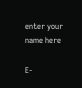enter your name here

E-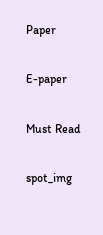Paper

E-paper

Must Read

spot_img